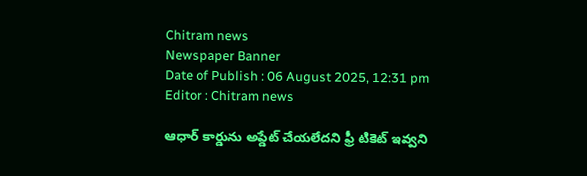Chitram news
Newspaper Banner
Date of Publish : 06 August 2025, 12:31 pm Editor : Chitram news

ఆధార్ కార్డును అప్డేట్ చేయలేదని ఫ్రీ టికెట్ ఇవ్వని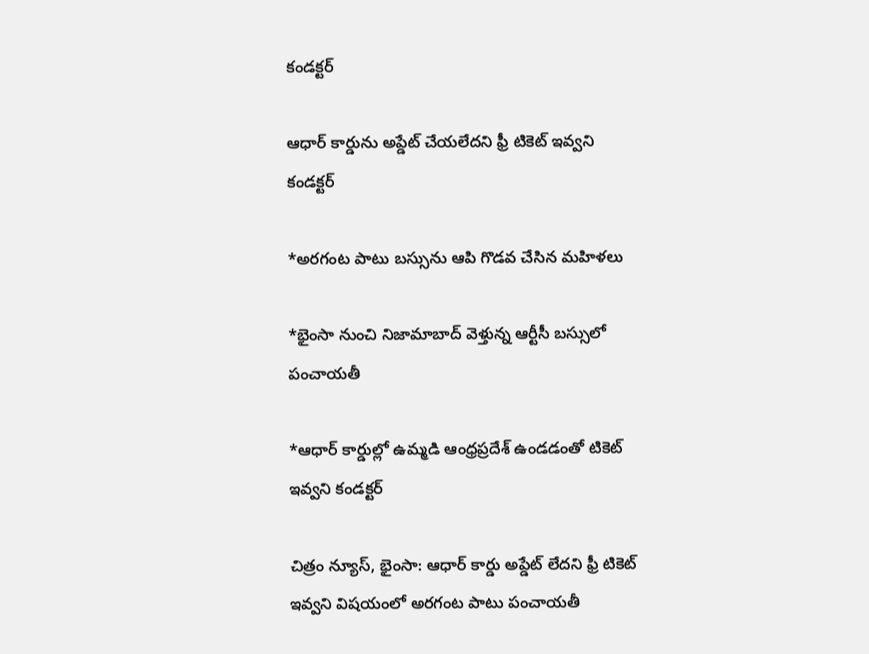కండక్టర్

ఆధార్ కార్డును అప్డేట్ చేయలేదని ఫ్రీ టికెట్ ఇవ్వని కండక్టర్

*అరగంట పాటు బస్సును ఆపి గొడవ చేసిన మహిళలు

*భైంసా నుంచి నిజామాబాద్ వెళ్తున్న ఆర్టీసీ బస్సులో పంచాయతీ

*ఆధార్ కార్డుల్లో ఉమ్మడి ఆంధ్రప్రదేశ్ ఉండడంతో టికెట్ ఇవ్వని కండక్టర్

చిత్రం న్యూస్, భైంసా: ఆధార్ కార్డు అప్డేట్ లేదని ఫ్రీ టికెట్ ఇవ్వని విషయంలో అరగంట పాటు పంచాయతీ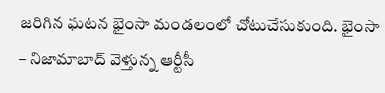జరిగిన ఘటన భైంసా మండలంలో చోటుచేసుకుంది. భైంసా – నిజామాబాద్ వెళ్తున్న ఆర్టీసీ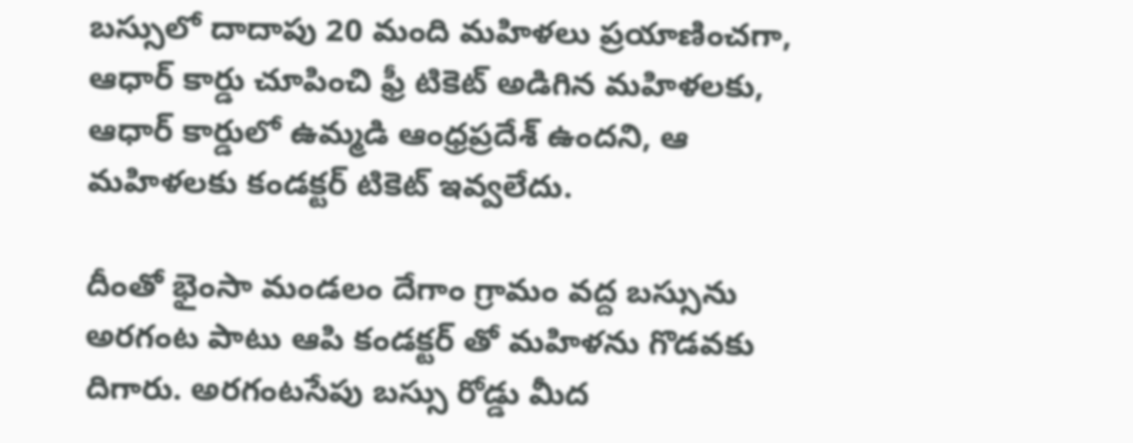బస్సులో దాదాపు 20 మంది మహిళలు ప్రయాణించగా, ఆధార్ కార్డు చూపించి ఫ్రీ టికెట్ అడిగిన మహిళలకు, ఆధార్ కార్డులో ఉమ్మడి ఆంధ్రప్రదేశ్ ఉందని, ఆ మహిళలకు కండక్టర్ టికెట్ ఇవ్వలేదు.

దీంతో భైంసా మండలం దేగాం గ్రామం వద్ద బస్సును అరగంట పాటు ఆపి కండక్టర్ తో మహిళను గొడవకు దిగారు. అరగంటసేపు బస్సు రోడ్డు మీద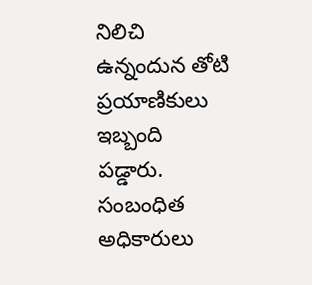నిలిచి ఉన్నందున తోటి ప్రయాణికులు ఇబ్బంది పడ్డారు. సంబంధిత అధికారులు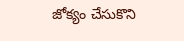జోక్యం చేసుకొని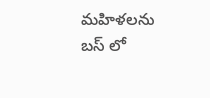మహిళలను బస్ లో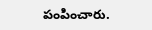పంపించారు.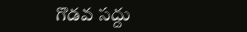గొడవ సద్దు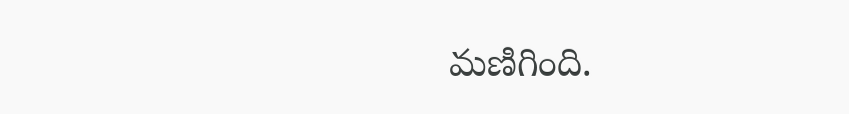మణిగింది.